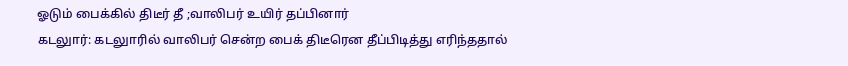ஓடும் பைக்கில் திடீர் தீ ;வாலிபர் உயிர் தப்பினார்
கடலுார்: கடலுாரில் வாலிபர் சென்ற பைக் திடீரென தீப்பிடித்து எரிந்ததால்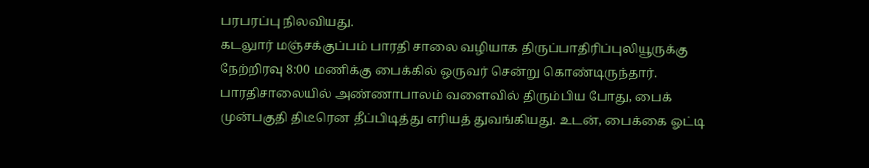பரபரப்பு நிலவியது.
கடலுார் மஞ்சக்குப்பம் பாரதி சாலை வழியாக திருப்பாதிரிப்புலியூருக்கு நேற்றிரவு 8:00 மணிக்கு பைக்கில் ஒருவர் சென்று கொண்டிருந்தார்.
பாரதிசாலையில் அண்ணாபாலம் வளைவில் திரும்பிய போது, பைக் முன்பகுதி திடீரென தீப்பிடித்து எரியத் துவங்கியது. உடன், பைக்கை ஓட்டி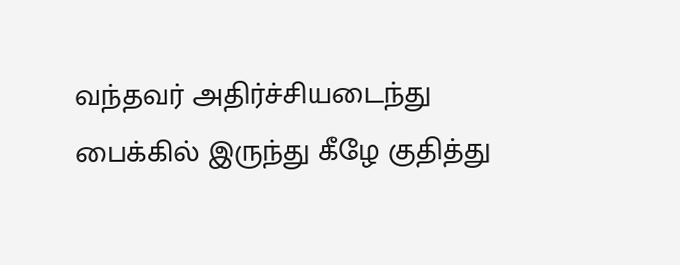வந்தவர் அதிர்ச்சியடைந்து பைக்கில் இருந்து கீழே குதித்து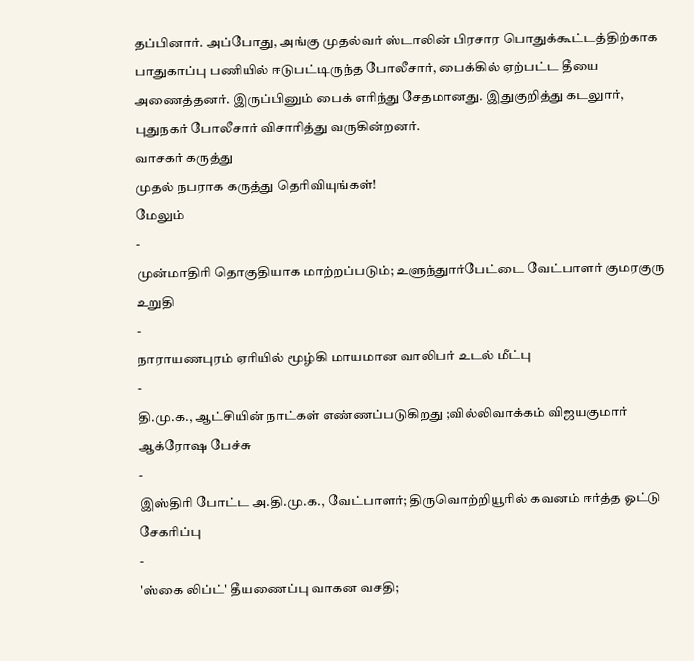தப்பினார். அப்போது, அங்கு முதல்வர் ஸ்டாலின் பிரசார பொதுக்கூட்டத்திற்காக பாதுகாப்பு பணியில் ஈடுபட்டிருந்த போலீசார், பைக்கில் ஏற்பட்ட தீயை அணைத்தனர். இருப்பினும் பைக் எரிந்து சேதமானது. இதுகுறித்து கடலுார், புதுநகர் போலீசார் விசாரித்து வருகின்றனர்.
வாசகர் கருத்து
முதல் நபராக கருத்து தெரிவியுங்கள்!
மேலும்
-
முன்மாதிரி தொகுதியாக மாற்றப்படும்; உளுந்துார்பேட்டை வேட்பாளர் குமரகுரு உறுதி
-
நாராயணபுரம் ஏரியில் மூழ்கி மாயமான வாலிபர் உடல் மீட்பு
-
தி.மு.க., ஆட்சியின் நாட்கள் எண்ணப்படுகிறது ;வில்லிவாக்கம் விஜயகுமார் ஆக்ரோஷ பேச்சு
-
இஸ்திரி போட்ட அ.தி.மு.க., வேட்பாளர்; திருவொற்றியூரில் கவனம் ஈர்த்த ஓட்டு சேகரிப்பு
-
'ஸ்கை லிப்ட்' தீயணைப்பு வாகன வசதி;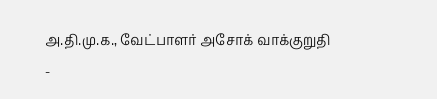அ.தி.மு.க., வேட்பாளர் அசோக் வாக்குறுதி
-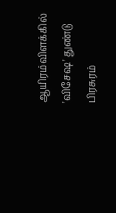ஆயிரம்விளக்கில் 'விசேஷ' துண்டு பிரசுரம்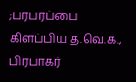;பரபரப்பை கிளப்பிய த.வெ.க., பிரபாகர்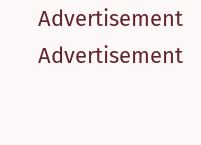Advertisement
Advertisement